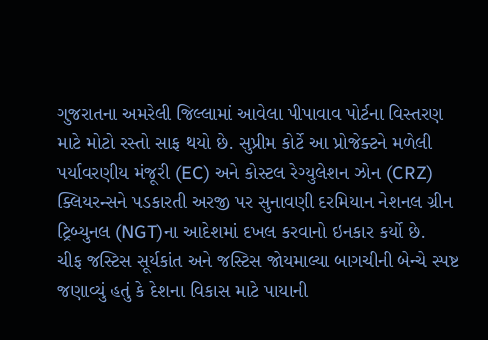ગુજરાતના અમરેલી જિલ્લામાં આવેલા પીપાવાવ પોર્ટના વિસ્તરણ માટે મોટો રસ્તો સાફ થયો છે. સુપ્રીમ કોર્ટે આ પ્રોજેક્ટને મળેલી પર્યાવરણીય મંજૂરી (EC) અને કોસ્ટલ રેગ્યુલેશન ઝોન (CRZ) ક્લિયરન્સને પડકારતી અરજી પર સુનાવણી દરમિયાન નેશનલ ગ્રીન ટ્રિબ્યુનલ (NGT)ના આદેશમાં દખલ કરવાનો ઇનકાર કર્યો છે.
ચીફ જસ્ટિસ સૂર્યકાંત અને જસ્ટિસ જોયમાલ્યા બાગચીની બેન્ચે સ્પષ્ટ જણાવ્યું હતું કે દેશના વિકાસ માટે પાયાની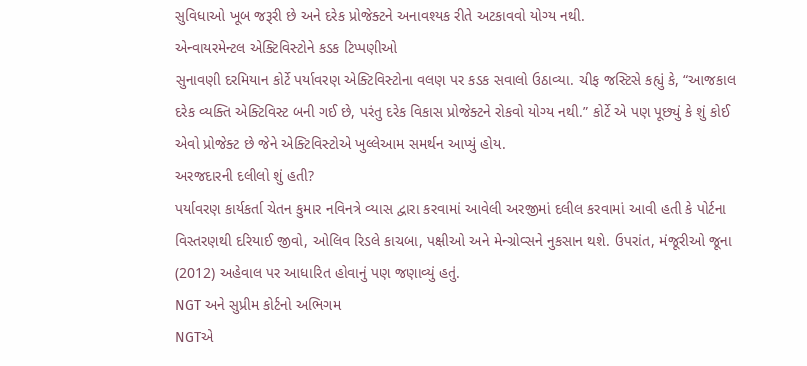સુવિધાઓ ખૂબ જરૂરી છે અને દરેક પ્રોજેક્ટને અનાવશ્યક રીતે અટકાવવો યોગ્ય નથી.
એન્વાયરમેન્ટલ એક્ટિવિસ્ટોને કડક ટિપ્પણીઓ
સુનાવણી દરમિયાન કોર્ટે પર્યાવરણ એક્ટિવિસ્ટોના વલણ પર કડક સવાલો ઉઠાવ્યા. ચીફ જસ્ટિસે કહ્યું કે, “આજકાલ દરેક વ્યક્તિ એક્ટિવિસ્ટ બની ગઈ છે, પરંતુ દરેક વિકાસ પ્રોજેક્ટને રોકવો યોગ્ય નથી.” કોર્ટે એ પણ પૂછ્યું કે શું કોઈ એવો પ્રોજેક્ટ છે જેને એક્ટિવિસ્ટોએ ખુલ્લેઆમ સમર્થન આપ્યું હોય.
અરજદારની દલીલો શું હતી?
પર્યાવરણ કાર્યકર્તા ચેતન કુમાર નવિનત્રે વ્યાસ દ્વારા કરવામાં આવેલી અરજીમાં દલીલ કરવામાં આવી હતી કે પોર્ટના વિસ્તરણથી દરિયાઈ જીવો, ઓલિવ રિડલે કાચબા, પક્ષીઓ અને મેન્ગ્રોવ્સને નુકસાન થશે. ઉપરાંત, મંજૂરીઓ જૂના (2012) અહેવાલ પર આધારિત હોવાનું પણ જણાવ્યું હતું.
NGT અને સુપ્રીમ કોર્ટનો અભિગમ
NGTએ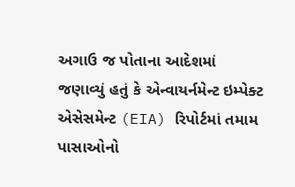અગાઉ જ પોતાના આદેશમાં જણાવ્યું હતું કે એન્વાયર્નમેન્ટ ઇમ્પેક્ટ એસેસમેન્ટ (EIA) રિપોર્ટમાં તમામ પાસાઓનો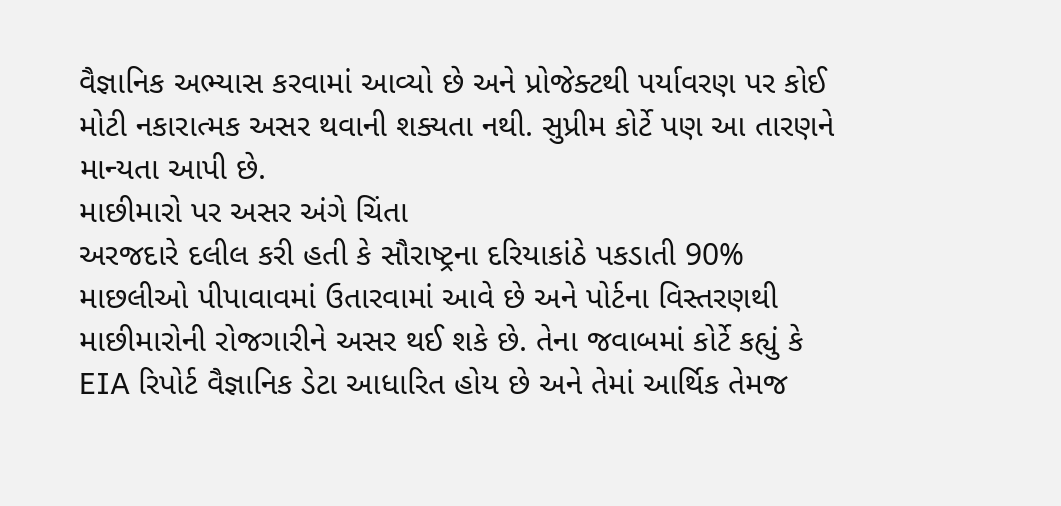વૈજ્ઞાનિક અભ્યાસ કરવામાં આવ્યો છે અને પ્રોજેક્ટથી પર્યાવરણ પર કોઈ મોટી નકારાત્મક અસર થવાની શક્યતા નથી. સુપ્રીમ કોર્ટે પણ આ તારણને માન્યતા આપી છે.
માછીમારો પર અસર અંગે ચિંતા
અરજદારે દલીલ કરી હતી કે સૌરાષ્ટ્રના દરિયાકાંઠે પકડાતી 90% માછલીઓ પીપાવાવમાં ઉતારવામાં આવે છે અને પોર્ટના વિસ્તરણથી માછીમારોની રોજગારીને અસર થઈ શકે છે. તેના જવાબમાં કોર્ટે કહ્યું કે EIA રિપોર્ટ વૈજ્ઞાનિક ડેટા આધારિત હોય છે અને તેમાં આર્થિક તેમજ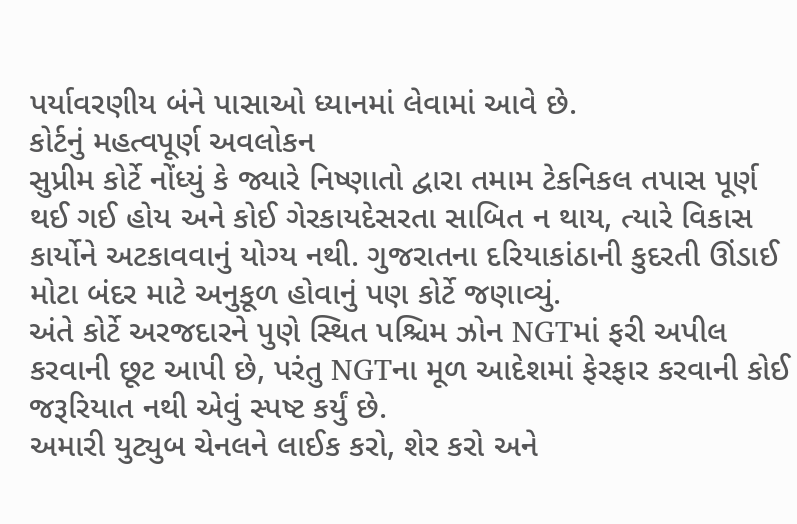પર્યાવરણીય બંને પાસાઓ ધ્યાનમાં લેવામાં આવે છે.
કોર્ટનું મહત્વપૂર્ણ અવલોકન
સુપ્રીમ કોર્ટે નોંધ્યું કે જ્યારે નિષ્ણાતો દ્વારા તમામ ટેકનિકલ તપાસ પૂર્ણ થઈ ગઈ હોય અને કોઈ ગેરકાયદેસરતા સાબિત ન થાય, ત્યારે વિકાસ કાર્યોને અટકાવવાનું યોગ્ય નથી. ગુજરાતના દરિયાકાંઠાની કુદરતી ઊંડાઈ મોટા બંદર માટે અનુકૂળ હોવાનું પણ કોર્ટે જણાવ્યું.
અંતે કોર્ટે અરજદારને પુણે સ્થિત પશ્ચિમ ઝોન NGTમાં ફરી અપીલ કરવાની છૂટ આપી છે, પરંતુ NGTના મૂળ આદેશમાં ફેરફાર કરવાની કોઈ જરૂરિયાત નથી એવું સ્પષ્ટ કર્યું છે.
અમારી યુટ્યુબ ચેનલને લાઈક કરો, શેર કરો અને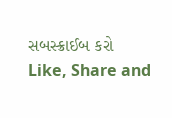સબસ્ક્રાઈબ કરો
Like, Share and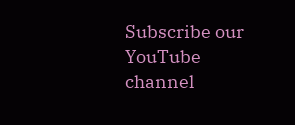Subscribe our YouTube channel